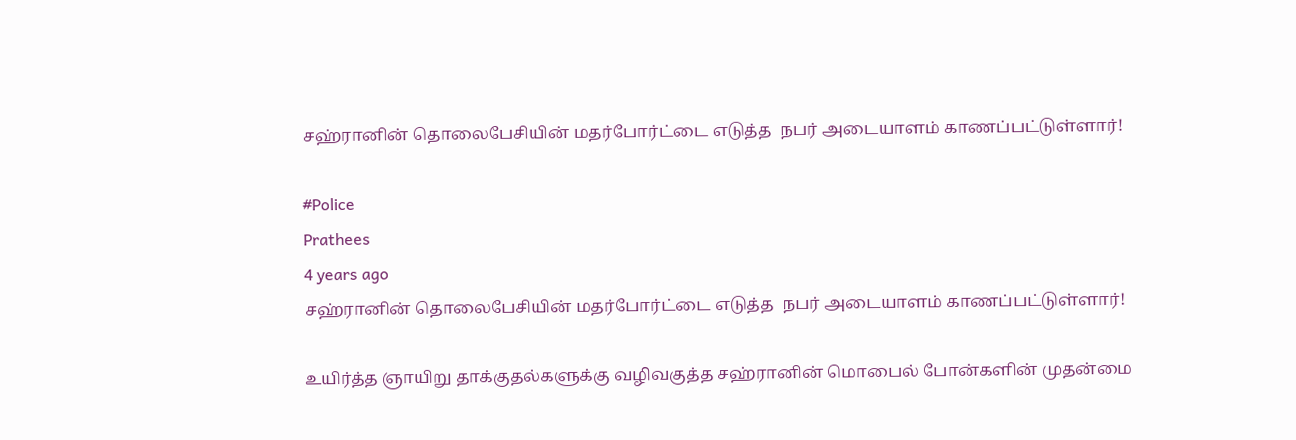சஹ்ரானின் தொலைபேசியின் மதர்போர்ட்டை எடுத்த  நபர் அடையாளம் காணப்பட்டுள்ளார்!

#Police
Prathees
4 years ago
சஹ்ரானின் தொலைபேசியின் மதர்போர்ட்டை எடுத்த  நபர் அடையாளம் காணப்பட்டுள்ளார்!

உயிர்த்த ஞாயிறு தாக்குதல்களுக்கு வழிவகுத்த சஹ்ரானின் மொபைல் போன்களின் முதன்மை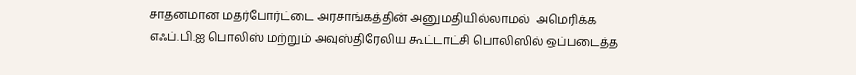சாதனமான மதர்போர்ட்டை அரசாங்கத்தின் அனுமதியில்லாமல்  அமெரிக்க எஃப்.பி.ஐ பொலிஸ் மற்றும் அவுஸ்திரேலிய கூட்டாட்சி பொலிஸில் ஒப்படைத்த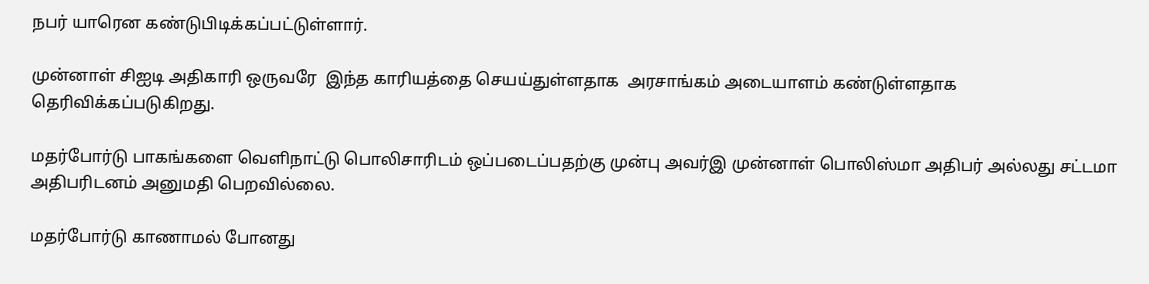நபர் யாரென கண்டுபிடிக்கப்பட்டுள்ளார்.

முன்னாள் சிஐடி அதிகாரி ஒருவரே  இந்த காரியத்தை செயய்துள்ளதாக  அரசாங்கம் அடையாளம் கண்டுள்ளதாக தெரிவிக்கப்படுகிறது.

மதர்போர்டு பாகங்களை வெளிநாட்டு பொலிசாரிடம் ஒப்படைப்பதற்கு முன்பு அவர்இ முன்னாள் பொலிஸ்மா அதிபர் அல்லது சட்டமா அதிபரிடனம் அனுமதி பெறவில்லை.

மதர்போர்டு காணாமல் போனது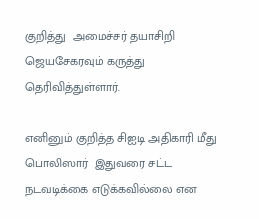குறித்து  அமைச்சர் தயாசிறி ஜெயசேகரவும் கருத்து தெரிவித்துள்ளார்.

எனினும் குறித்த சிஐடி அதிகாரி மீது பொலிஸார்  இதுவரை சட்ட நடவடிக்கை எடுக்கவில்லை என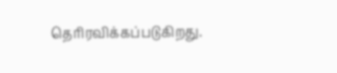தெரிரவிக்கப்படுகிறது.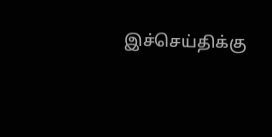இச்செய்திக்கு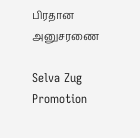பிரதான அனுசரணை

Selva Zug Promotion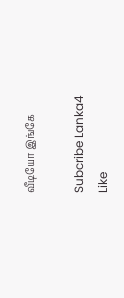வீடியோ இங்கே

Subcribe Lanka4
Like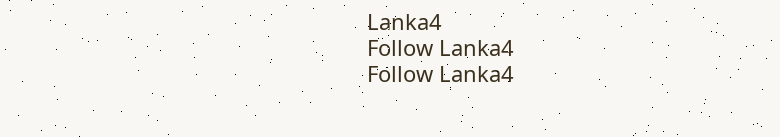Lanka4
Follow Lanka4
Follow Lanka4